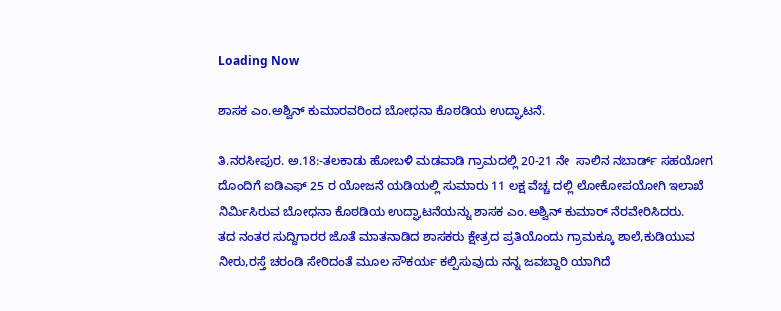Loading Now

ಶಾಸಕ ಎಂ.ಅಶ್ವಿನ್ ಕುಮಾರವರಿಂದ ಬೋಧನಾ ಕೊಠಡಿಯ ಉದ್ಘಾಟನೆ.

ತಿ.ನರಸೀಪುರ. ಅ.18:-ತಲಕಾಡು ಹೋಬಳಿ ಮಡವಾಡಿ ಗ್ರಾಮದಲ್ಲಿ 20-21 ನೇ  ಸಾಲಿನ ನಬಾರ್ಡ್ ಸಹಯೋಗ ದೊಂದಿಗೆ ಐಡಿಎಫ್ 25 ರ ಯೋಜನೆ ಯಡಿಯಲ್ಲಿ ಸುಮಾರು 11 ಲಕ್ಷ ವೆಚ್ಚ ದಲ್ಲಿ ಲೋಕೋಪಯೋಗಿ ಇಲಾಖೆ ನಿರ್ಮಿಸಿರುವ ಬೋಧನಾ ಕೊಠಡಿಯ ಉದ್ಘಾಟನೆಯನ್ನು ಶಾಸಕ ಎಂ.ಅಶ್ವಿನ್ ಕುಮಾರ್ ನೆರವೇರಿಸಿದರು.
ತದ ನಂತರ ಸುದ್ದಿಗಾರರ ಜೊತೆ ಮಾತನಾಡಿದ ಶಾಸಕರು ಕ್ಷೇತ್ರದ ಪ್ರತಿಯೊಂದು ಗ್ರಾಮಕ್ಕೂ ಶಾಲೆ,ಕುಡಿಯುವ ನೀರು,ರಸ್ತೆ ಚರಂಡಿ ಸೇರಿದಂತೆ ಮೂಲ ಸೌಕರ್ಯ ಕಲ್ಪಿಸುವುದು ನನ್ನ ಜವಬ್ದಾರಿ ಯಾಗಿದೆ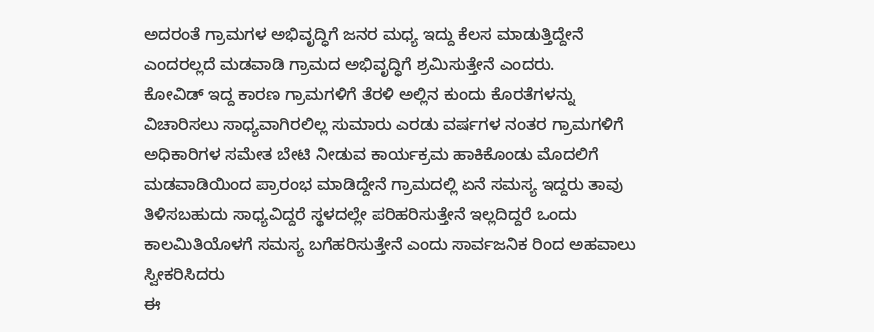ಅದರಂತೆ ಗ್ರಾಮಗಳ ಅಭಿವೃದ್ಧಿಗೆ ಜನರ ಮಧ್ಯ ಇದ್ದು ಕೆಲಸ ಮಾಡುತ್ತಿದ್ದೇನೆ ಎಂದರಲ್ಲದೆ ಮಡವಾಡಿ ಗ್ರಾಮದ ಅಭಿವೃದ್ಧಿಗೆ ಶ್ರಮಿಸುತ್ತೇನೆ ಎಂದರು.
ಕೋವಿಡ್ ಇದ್ದ ಕಾರಣ ಗ್ರಾಮಗಳಿಗೆ ತೆರಳಿ ಅಲ್ಲಿನ ಕುಂದು ಕೊರತೆಗಳನ್ನು ವಿಚಾರಿಸಲು ಸಾಧ್ಯವಾಗಿರಲಿಲ್ಲ ಸುಮಾರು ಎರಡು ವರ್ಷಗಳ ನಂತರ ಗ್ರಾಮಗಳಿಗೆ ಅಧಿಕಾರಿಗಳ ಸಮೇತ ಬೇಟಿ ನೀಡುವ ಕಾರ್ಯಕ್ರಮ ಹಾಕಿಕೊಂಡು ಮೊದಲಿಗೆ ಮಡವಾಡಿಯಿಂದ ಪ್ರಾರಂಭ ಮಾಡಿದ್ದೇನೆ ಗ್ರಾಮದಲ್ಲಿ ಏನೆ ಸಮಸ್ಯ ಇದ್ದರು ತಾವು ತಿಳಿಸಬಹುದು ಸಾಧ್ಯವಿದ್ದರೆ ಸ್ಥಳದಲ್ಲೇ ಪರಿಹರಿಸುತ್ತೇನೆ ಇಲ್ಲದಿದ್ದರೆ ಒಂದು ಕಾಲಮಿತಿಯೊಳಗೆ ಸಮಸ್ಯ ಬಗೆಹರಿಸುತ್ತೇನೆ ಎಂದು ಸಾರ್ವಜನಿಕ ರಿಂದ ಅಹವಾಲು ಸ್ವೀಕರಿಸಿದರು
ಈ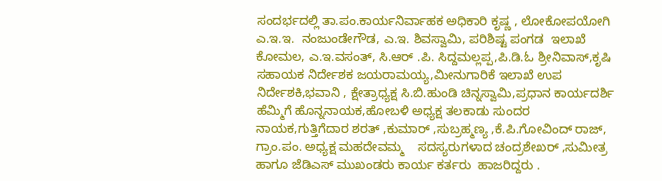ಸಂದರ್ಭದಲ್ಲಿ ತಾ.ಪಂ.ಕಾರ್ಯನಿರ್ವಾಹಕ ಅಧಿಕಾರಿ ಕೃಷ್ಣ , ಲೋಕೋಪಯೋಗಿ  ಎ.ಇ.ಇ.  ನಂಜುಂಡೇಗೌಡ, ಎ.ಇ. ಶಿವಸ್ವಾಮಿ, ಪರಿಶಿಷ್ಟ ಪಂಗಡ  ಇಲಾಖೆ  ಕೋಮಲ, ಎ.ಇ.ವಸಂತ್, ಸಿ.ಆರ್ .ಪಿ. ಸಿದ್ದಮಲ್ಲಪ್ಪ,ಪಿ.ಡಿ.ಓ ಶ್ರೀನಿವಾಸ್,ಕೃಷಿ ಸಹಾಯಕ ನಿರ್ದೇಶಕ ಜಯರಾಮಯ್ಯ,ಮೀನುಗಾರಿಕೆ ಇಲಾಖೆ ಉಪ ನಿರ್ದೇಶಕಿ,ಭವಾನಿ , ಕ್ಷೇತ್ರಾಧ್ಯಕ್ಷ ಸಿ.ಬಿ.ಹುಂಡಿ ಚಿನ್ನಸ್ವಾಮಿ,ಪ್ರಧಾನ ಕಾರ್ಯದರ್ಶಿ ಹೆಮ್ಮಿಗೆ ಹೊನ್ನನಾಯಕ,ಹೋಬಳಿ ಅಧ್ಯಕ್ಷ ತಲಕಾಡು ಸುಂದರ ನಾಯಕ,ಗುತ್ತಿಗೆದಾರ ಶರತ್ ,ಕುಮಾರ್ ,ಸುಬ್ರಹ್ಮಣ್ಯ ,ಕೆ.ಪಿ.ಗೋವಿಂದ್ ರಾಜ್, ಗ್ರಾಂ.ಪಂ. ಅಧ್ಯಕ್ಷ ಮಹದೇವಮ್ಮ    ಸದಸ್ಯರುಗಳಾದ ಚಂದ್ರಶೇಖರ್ ,ಸುಮೀತ್ರ ಹಾಗೂ ಜೆಡಿಎಸ್ ಮುಖಂಡರು ಕಾರ್ಯ ಕರ್ತರು  ಹಾಜರಿದ್ದರು .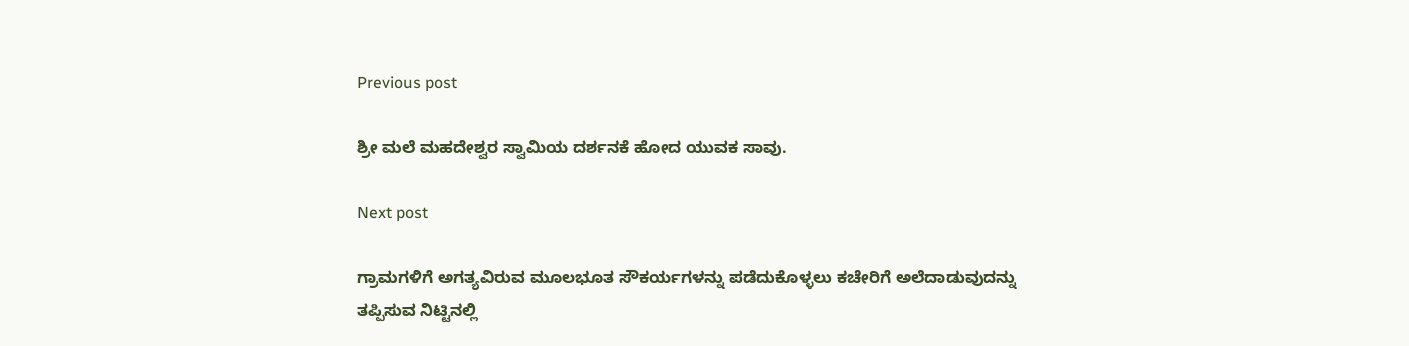Previous post

ಶ್ರೀ ಮಲೆ ಮಹದೇಶ್ವರ ಸ್ವಾಮಿಯ ದರ್ಶನಕೆ ಹೋದ ಯುವಕ ಸಾವು.

Next post

ಗ್ರಾಮಗಳಿಗೆ ಅಗತ್ಯವಿರುವ ಮೂಲಭೂತ ಸೌಕರ್ಯಗಳನ್ನು ಪಡೆದುಕೊಳ್ಳಲು ಕಚೇರಿಗೆ ಅಲೆದಾಡುವುದನ್ನು ತಪ್ಪಿಸುವ ನಿಟ್ಟಿನಲ್ಲಿ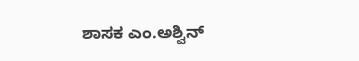ಶಾಸಕ ಎಂ.ಅಶ್ವಿನ್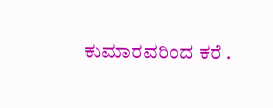ಕುಮಾರವರಿಂದ ಕರೆ .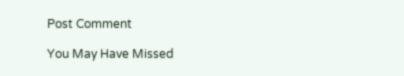Post Comment

You May Have Missed